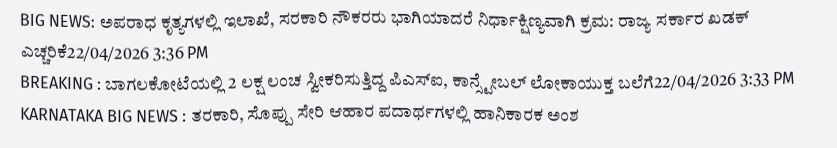BIG NEWS: ಅಪರಾಧ ಕೃತ್ಯಗಳಲ್ಲಿ ಇಲಾಖೆ, ಸರಕಾರಿ ನೌಕರರು ಭಾಗಿಯಾದರೆ ನಿರ್ಧಾಕ್ಷಿಣ್ಯವಾಗಿ ಕ್ರಮ: ರಾಜ್ಯ ಸರ್ಕಾರ ಖಡಕ್ ಎಚ್ಚರಿಕೆ22/04/2026 3:36 PM
BREAKING : ಬಾಗಲಕೋಟೆಯಲ್ಲಿ 2 ಲಕ್ಷ ಲಂಚ ಸ್ವೀಕರಿಸುತ್ತಿದ್ದ ಪಿಎಸ್ಐ, ಕಾನ್ಸ್ಟೇಬಲ್ ಲೋಕಾಯುಕ್ತ ಬಲೆಗೆ22/04/2026 3:33 PM
KARNATAKA BIG NEWS : ತರಕಾರಿ, ಸೊಪ್ಪು ಸೇರಿ ಆಹಾರ ಪದಾರ್ಥಗಳಲ್ಲಿ ಹಾನಿಕಾರಕ ಅಂಶ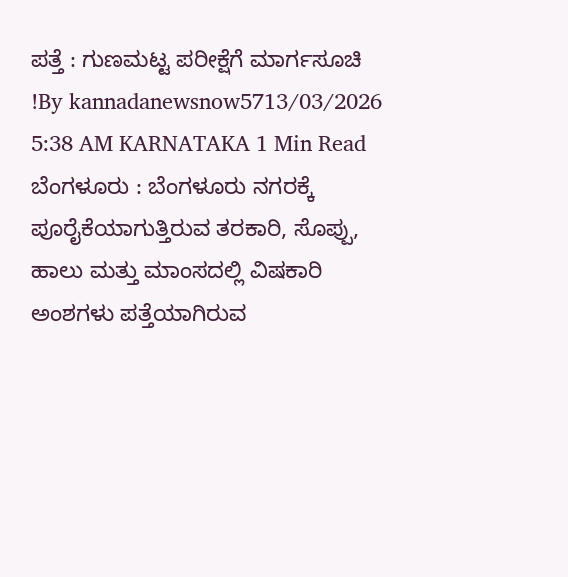ಪತ್ತೆ : ಗುಣಮಟ್ಟ ಪರೀಕ್ಷೆಗೆ ಮಾರ್ಗಸೂಚಿ !By kannadanewsnow5713/03/2026 5:38 AM KARNATAKA 1 Min Read ಬೆಂಗಳೂರು : ಬೆಂಗಳೂರು ನಗರಕ್ಕೆ ಪೂರೈಕೆಯಾಗುತ್ತಿರುವ ತರಕಾರಿ, ಸೊಪ್ಪು, ಹಾಲು ಮತ್ತು ಮಾಂಸದಲ್ಲಿ ವಿಷಕಾರಿ ಅಂಶಗಳು ಪತ್ತೆಯಾಗಿರುವ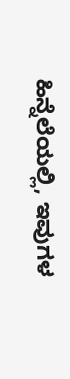ಹಿನ್ನೆಲೆಯಲ್ಲಿ, ಇವುಗಳ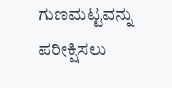ಗುಣಮಟ್ಟವನ್ನು ಪರೀಕ್ಷಿಸಲು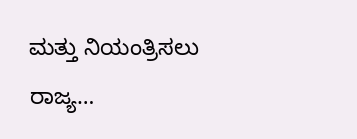ಮತ್ತು ನಿಯಂತ್ರಿಸಲು ರಾಜ್ಯ…